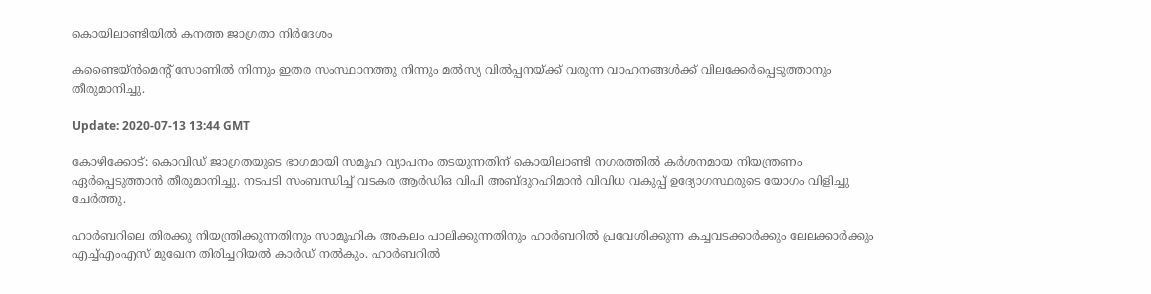കൊയിലാണ്ടിയില്‍ കനത്ത ജാഗ്രതാ നിര്‍ദേശം

കണ്ടൈയ്ന്‍മെന്റ് സോണില്‍ നിന്നും ഇതര സംസ്ഥാനത്തു നിന്നും മൽസ്യ വില്‍പ്പനയ്ക്ക് വരുന്ന വാഹനങ്ങള്‍ക്ക് വിലക്കേര്‍പ്പെടുത്താനും തീരുമാനിച്ചു.

Update: 2020-07-13 13:44 GMT

കോഴിക്കോട്: കൊവിഡ് ജാഗ്രതയുടെ ഭാഗമായി സമൂഹ വ്യാപനം തടയുന്നതിന് കൊയിലാണ്ടി നഗരത്തില്‍ കര്‍ശനമായ നിയന്ത്രണം ഏര്‍പ്പെടുത്താന്‍ തീരുമാനിച്ചു. നടപടി സംബന്ധിച്ച് വടകര ആര്‍ഡിഒ വിപി അബ്ദുറഹിമാന്‍ വിവിധ വകുപ്പ് ഉദ്യോഗസ്ഥരുടെ യോഗം വിളിച്ചു ചേര്‍ത്തു.

ഹാര്‍ബറിലെ തിരക്കു നിയന്ത്രിക്കുന്നതിനും സാമൂഹിക അകലം പാലിക്കുന്നതിനും ഹാര്‍ബറില്‍ പ്രവേശിക്കുന്ന കച്ചവടക്കാര്‍ക്കും ലേലക്കാര്‍ക്കും എച്ച്എംഎസ് മുഖേന തിരിച്ചറിയല്‍ കാര്‍ഡ് നല്‍കും. ഹാര്‍ബറില്‍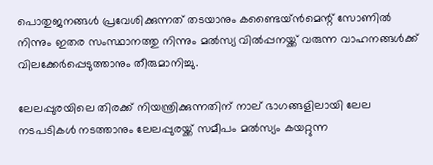പൊതുജനങ്ങള്‍ പ്രവേശിക്കുന്നത് തടയാനും കണ്ടൈയ്ന്‍മെന്റ് സോണില്‍ നിന്നും ഇതര സംസ്ഥാനത്തു നിന്നും മൽസ്യ വില്‍പ്പനയ്ക്ക് വരുന്ന വാഹനങ്ങള്‍ക്ക് വിലക്കേര്‍പ്പെടുത്താനും തീരുമാനിച്ചു.

ലേലപ്പുരയിലെ തിരക്ക് നിയന്ത്രിക്കുന്നതിന് നാല് ഭാഗങ്ങളിലായി ലേല നടപടികള്‍ നടത്താനും ലേലപ്പുരയ്ക്ക് സമീപം മൽസ്യം കയറ്റുന്ന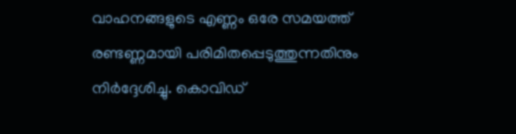വാഹനങ്ങളുടെ എണ്ണം ഒരേ സമയത്ത് രണ്ടണ്ണമായി പരിമിതപ്പെടുത്തുന്നതിനും നിര്‍ദ്ദേശിച്ചു. കൊവിഡ്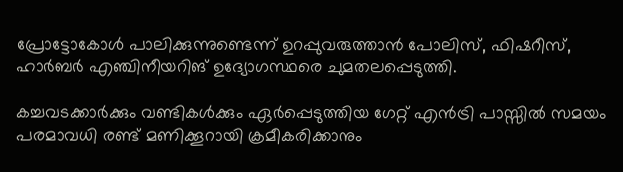പ്രോട്ടോകോള്‍ പാലിക്കുന്നുണ്ടെന്ന് ഉറപ്പുവരുത്താന്‍ പോലിസ്, ഫിഷറീസ്, ഹാര്‍ബര്‍ എഞ്ചിനീയറിങ് ഉദ്യോഗസ്ഥരെ ചുമതലപ്പെടുത്തി.

കച്ചവടക്കാര്‍ക്കും വണ്ടികള്‍ക്കും ഏര്‍പ്പെടുത്തിയ ഗേറ്റ് എന്‍ട്രി പാസ്സില്‍ സമയം പരമാവധി രണ്ട് മണിക്കൂറായി ക്രമീകരിക്കാനും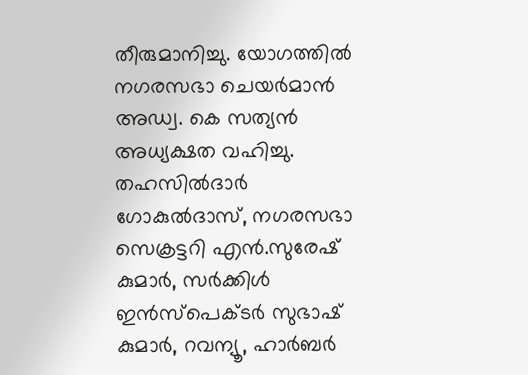തീരുമാനിച്ചു. യോഗത്തില്‍ നഗരസഭാ ചെയര്‍മാന്‍ അഡ്വ. കെ സത്യന്‍ അധ്യക്ഷത വഹിച്ചു. തഹസില്‍ദാര്‍ ഗോകുല്‍ദാസ്, നഗരസഭാ സെക്രട്ടറി എന്‍.സുരേഷ് കുമാര്‍, സര്‍ക്കിള്‍ ഇന്‍സ്‌പെക്ടര്‍ സുഭാഷ് കുമാര്‍, റവന്യൂ, ഹാര്‍ബര്‍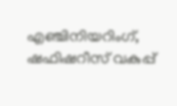എഞ്ചിനിയറിംഗ്, ഷഫിഷറീസ് വകുപ്പ്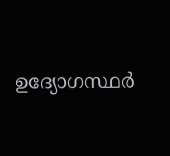ഉദ്യോഗസ്ഥര്‍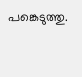പങ്കെടുത്തു.